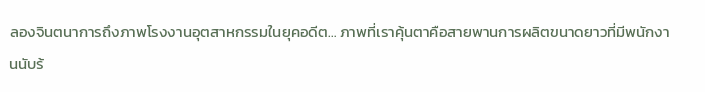ลองจินตนาการถึงภาพโรงงานอุตสาหกรรมในยุคอดีต… ภาพที่เราคุ้นตาคือสายพานการผลิตขนาดยาวที่มีพนักงานนับร้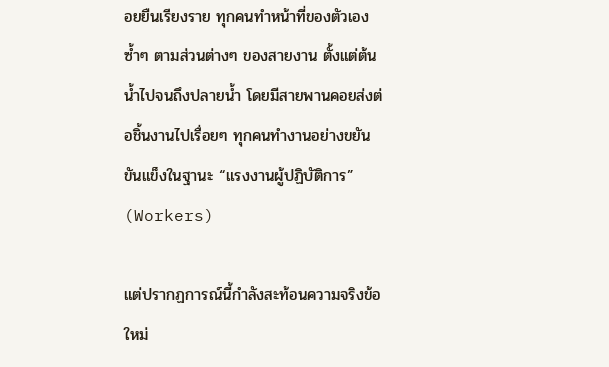อยยืนเรียงราย ทุกคนทำหน้าที่ของตัวเองซ้ำๆ ตามส่วนต่างๆ ของสายงาน ตั้งแต่ต้นน้ำไปจนถึงปลายน้ำ โดยมีสายพานคอยส่งต่อชิ้นงานไปเรื่อยๆ ทุกคนทำงานอย่างขยันขันแข็งในฐานะ “แรงงานผู้ปฏิบัติการ” (Workers)

แต่ปรากฏการณ์นี้กำลังสะท้อนความจริงข้อใหม่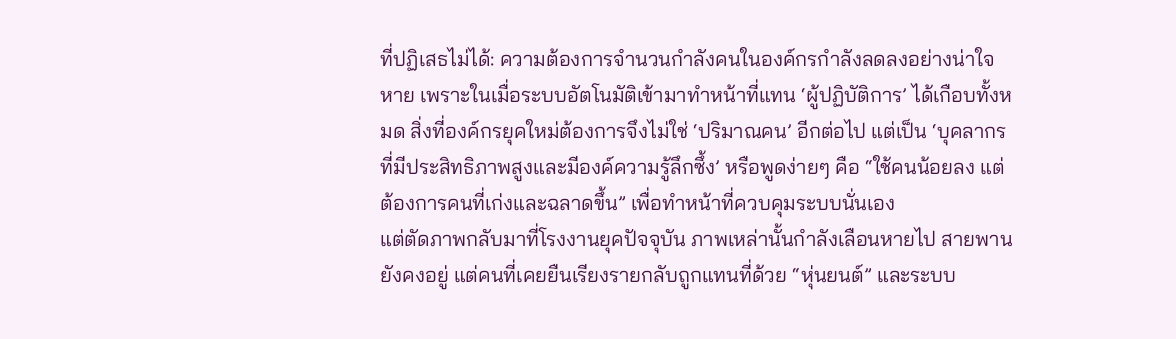ที่ปฏิเสธไม่ได้: ความต้องการจำนวนกำลังคนในองค์กรกำลังลดลงอย่างน่าใจหาย เพราะในเมื่อระบบอัตโนมัติเข้ามาทำหน้าที่แทน ‘ผู้ปฏิบัติการ’ ได้เกือบทั้งหมด สิ่งที่องค์กรยุคใหม่ต้องการจึงไม่ใช่ ‘ปริมาณคน’ อีกต่อไป แต่เป็น ‘บุคลากรที่มีประสิทธิภาพสูงและมีองค์ความรู้ลึกซึ้ง’ หรือพูดง่ายๆ คือ “ใช้คนน้อยลง แต่ต้องการคนที่เก่งและฉลาดขึ้น” เพื่อทำหน้าที่ควบคุมระบบนั่นเอง
แต่ตัดภาพกลับมาที่โรงงานยุคปัจจุบัน ภาพเหล่านั้นกำลังเลือนหายไป สายพานยังคงอยู่ แต่คนที่เคยยืนเรียงรายกลับถูกแทนที่ด้วย “หุ่นยนต์” และระบบ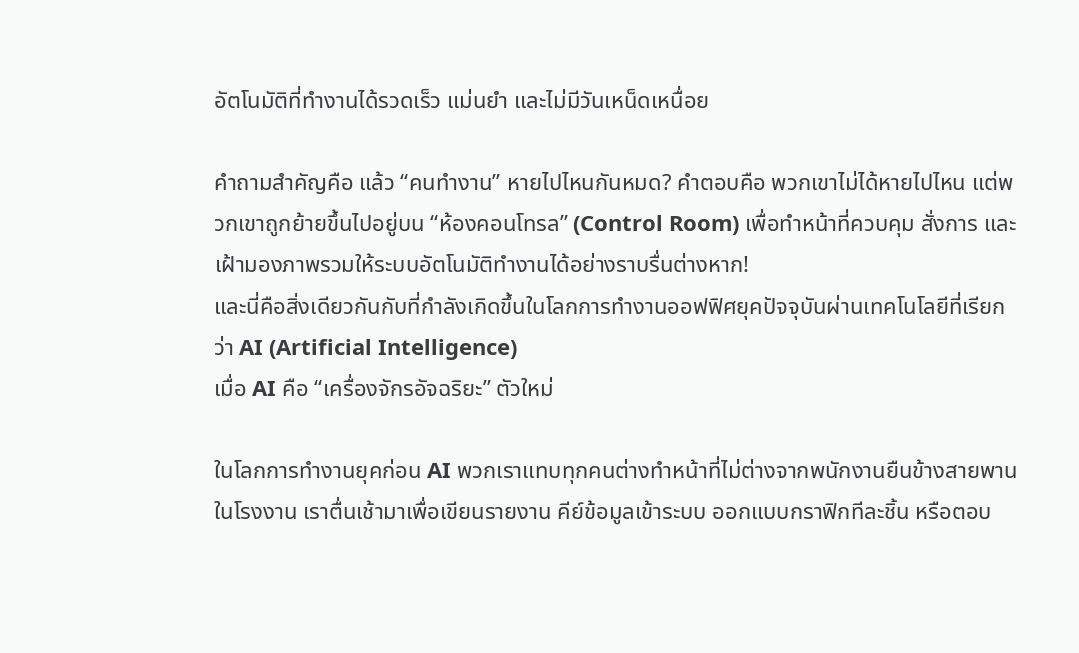อัตโนมัติที่ทำงานได้รวดเร็ว แม่นยำ และไม่มีวันเหน็ดเหนื่อย

คำถามสำคัญคือ แล้ว “คนทำงาน” หายไปไหนกันหมด? คำตอบคือ พวกเขาไม่ได้หายไปไหน แต่พวกเขาถูกย้ายขึ้นไปอยู่บน “ห้องคอนโทรล” (Control Room) เพื่อทำหน้าที่ควบคุม สั่งการ และเฝ้ามองภาพรวมให้ระบบอัตโนมัติทำงานได้อย่างราบรื่นต่างหาก!
และนี่คือสิ่งเดียวกันกับที่กำลังเกิดขึ้นในโลกการทำงานออฟฟิศยุคปัจจุบันผ่านเทคโนโลยีที่เรียกว่า AI (Artificial Intelligence)
เมื่อ AI คือ “เครื่องจักรอัจฉริยะ” ตัวใหม่

ในโลกการทำงานยุคก่อน AI พวกเราแทบทุกคนต่างทำหน้าที่ไม่ต่างจากพนักงานยืนข้างสายพานในโรงงาน เราตื่นเช้ามาเพื่อเขียนรายงาน คีย์ข้อมูลเข้าระบบ ออกแบบกราฟิกทีละชิ้น หรือตอบ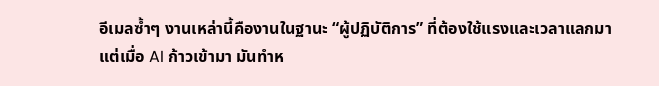อีเมลซ้ำๆ งานเหล่านี้คืองานในฐานะ “ผู้ปฏิบัติการ” ที่ต้องใช้แรงและเวลาแลกมา
แต่เมื่อ AI ก้าวเข้ามา มันทำห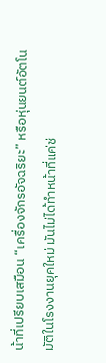น้าที่เปรียบเสมือน “เครื่องจักรอัจฉริยะ” หรือหุ่นยนต์อัตโนมัติในโรงงานยุคใหม่ มันไม่ได้ทำหน้าที่แค่ช่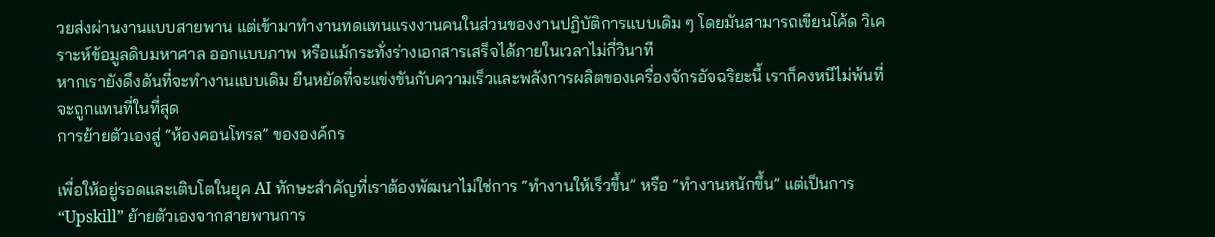วยส่งผ่านงานแบบสายพาน แต่เข้ามาทำงานทดแทนแรงงานคนในส่วนของงานปฏิบัติการแบบเดิม ๆ โดยมันสามารถเขียนโค้ด วิเคราะห์ข้อมูลดิบมหาศาล ออกแบบภาพ หรือแม้กระทั่งร่างเอกสารเสร็จได้ภายในเวลาไม่กี่วินาที
หากเรายังดึงดันที่จะทำงานแบบเดิม ยืนหยัดที่จะแข่งขันกับความเร็วและพลังการผลิตของเครื่องจักรอัจฉริยะนี้ เราก็คงหนีไม่พ้นที่จะถูกแทนที่ในที่สุด
การย้ายตัวเองสู่ “ห้องคอนโทรล” ขององค์กร

เพื่อให้อยู่รอดและเติบโตในยุค AI ทักษะสำคัญที่เราต้องพัฒนาไม่ใช่การ “ทำงานให้เร็วขึ้น” หรือ “ทำงานหนักขึ้น” แต่เป็นการ “Upskill” ย้ายตัวเองจากสายพานการ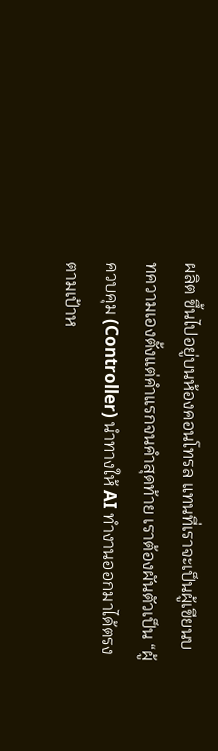ผลิต ขึ้นไปอยู่บนห้องคอนโทรล แทนที่เราจะเป็นผู้เขียนบทความเองตั้งแต่คำแรกจนคำสุดท้าย เราต้องผันตัวเป็น “ผู้ควบคุม (Controller) นำทางให้ AI ทำงานออกมาได้ตรงตามเป้าห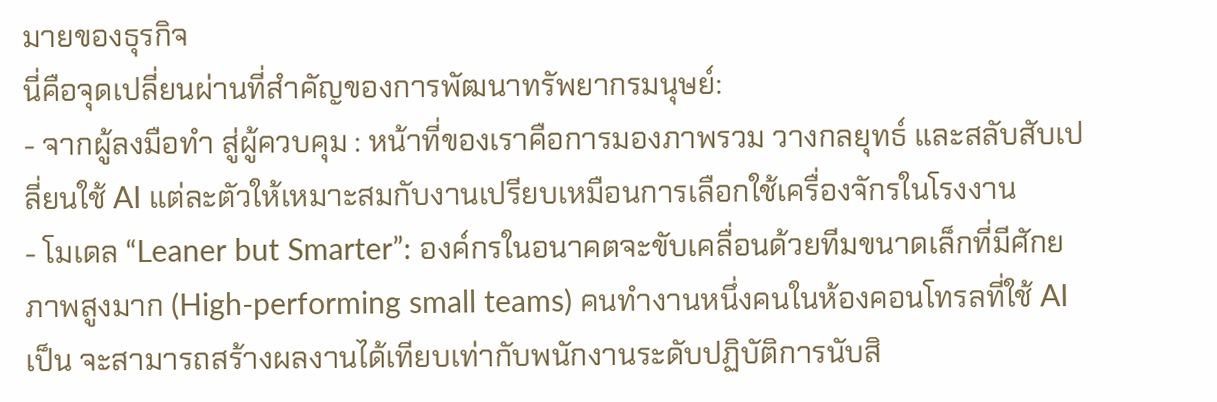มายของธุรกิจ
นี่คือจุดเปลี่ยนผ่านที่สำคัญของการพัฒนาทรัพยากรมนุษย์:
- จากผู้ลงมือทำ สู่ผู้ควบคุม : หน้าที่ของเราคือการมองภาพรวม วางกลยุทธ์ และสลับสับเปลี่ยนใช้ AI แต่ละตัวให้เหมาะสมกับงานเปรียบเหมือนการเลือกใช้เครื่องจักรในโรงงาน
- โมเดล “Leaner but Smarter”: องค์กรในอนาคตจะขับเคลื่อนด้วยทีมขนาดเล็กที่มีศักยภาพสูงมาก (High-performing small teams) คนทำงานหนึ่งคนในห้องคอนโทรลที่ใช้ AI เป็น จะสามารถสร้างผลงานได้เทียบเท่ากับพนักงานระดับปฏิบัติการนับสิ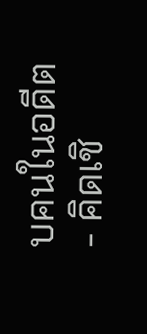บคนในอดีต
- คิดเชิ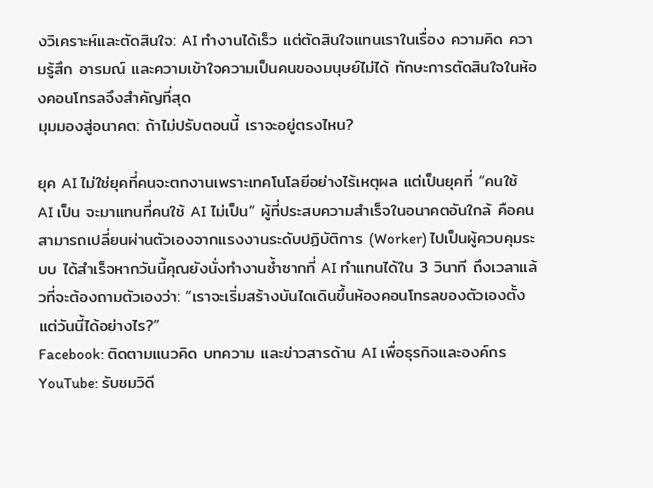งวิเคราะห์และตัดสินใจ: AI ทำงานได้เร็ว แต่ตัดสินใจแทนเราในเรื่อง ความคิด ความรู้สึก อารมณ์ และความเข้าใจความเป็นคนของมนุษย์ไม่ได้ ทักษะการตัดสินใจในห้องคอนโทรลจึงสำคัญที่สุด
มุมมองสู่อนาคต: ถ้าไม่ปรับตอนนี้ เราจะอยู่ตรงไหน?

ยุค AI ไม่ใช่ยุคที่คนจะตกงานเพราะเทคโนโลยีอย่างไร้เหตุผล แต่เป็นยุคที่ “คนใช้ AI เป็น จะมาแทนที่คนใช้ AI ไม่เป็น” ผู้ที่ประสบความสำเร็จในอนาคตอันใกล้ คือคนสามารถเปลี่ยนผ่านตัวเองจากแรงงานระดับปฏิบัติการ (Worker) ไปเป็นผู้ควบคุมระบบ ได้สำเร็จหากวันนี้คุณยังนั่งทำงานซ้ำซากที่ AI ทำแทนได้ใน 3 วินาที ถึงเวลาแล้วที่จะต้องถามตัวเองว่า: “เราจะเริ่มสร้างบันไดเดินขึ้นห้องคอนโทรลของตัวเองตั้งแต่วันนี้ได้อย่างไร?”
Facebook: ติดตามแนวคิด บทความ และข่าวสารด้าน AI เพื่อธุรกิจและองค์กร
YouTube: รับชมวิดี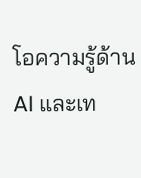โอความรู้ด้าน AI และเท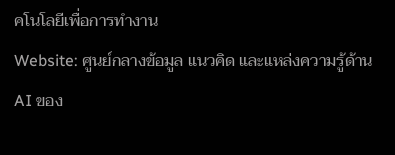คโนโลยีเพื่อการทำงาน
Website: ศูนย์กลางข้อมูล แนวคิด และแหล่งความรู้ด้าน AI ของ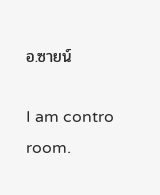อ.ซายน์

I am contro room.